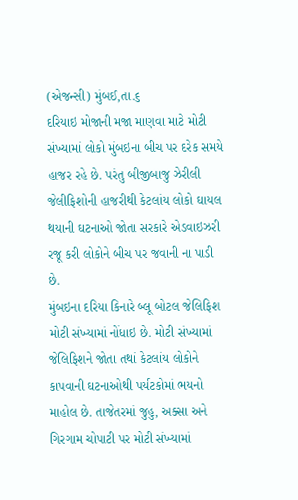(એજન્સી) મુંબઈ,તા.૬
દરિયાઇ મોજાની મજા માણવા માટે મોટી સંખ્યામાં લોકો મુંબઇના બીચ પર દરેક સમયે હાજર રહે છે. પરંતુ બીજીબાજુ ઝેરીલી જેલીફિશોની હાજરીથી કેટલાંય લોકો ઘાયલ થયાની ઘટનાઓ જોતા સરકારે એડવાઇઝરી રજૂ કરી લોકોને બીચ પર જવાની ના પાડી છે.
મુંબઇના દરિયા કિનારે બ્લૂ બોટલ જેલિફિશ મોટી સંખ્યામાં નોંધાઇ છે. મોટી સંખ્યામાં જેલિફિશને જોતા તથાં કેટલાંય લોકોને કાપવાની ઘટનાઓથી પર્યટકોમાં ભયનો માહોલ છે. તાજેતરમાં જુહુ, અક્સા અને ગિરગામ ચોપાટી પર મોટી સંખ્યામાં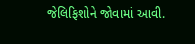જેલિફિશોને જોવામાં આવી.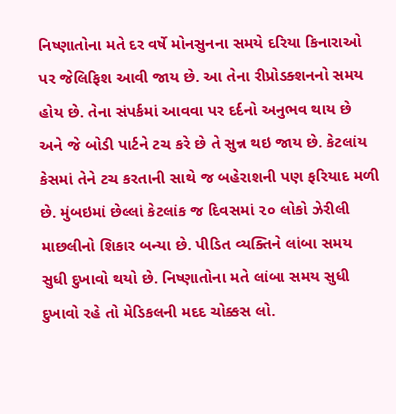નિષ્ણાતોના મતે દર વર્ષે મોનસુનના સમયે દરિયા કિનારાઓ પર જેલિફિશ આવી જાય છે. આ તેના રીપ્રોડક્શનનો સમય હોય છે. તેના સંપર્કમાં આવવા પર દર્દનો અનુભવ થાય છે અને જે બોડી પાર્ટને ટચ કરે છે તે સુન્ન થઇ જાય છે. કેટલાંય કેસમાં તેને ટચ કરતાની સાથે જ બહેરાશની પણ ફરિયાદ મળી છે. મુંબઇમાં છેલ્લાં કેટલાંક જ દિવસમાં ૨૦ લોકો ઝેરીલી માછલીનો શિકાર બન્યા છે. પીડિત વ્યક્તિને લાંબા સમય સુધી દુખાવો થયો છે. નિષ્ણાતોના મતે લાંબા સમય સુધી દુખાવો રહે તો મેડિકલની મદદ ચોક્કસ લો.